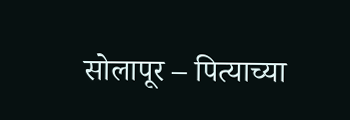सोलापूर – पित्याच्या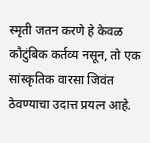स्मृती जतन करणे हे केवळ कौटुंबिक कर्तव्य नसून, तो एक सांस्कृतिक वारसा जिवंत ठेवण्याचा उदात्त प्रयत्न आहे.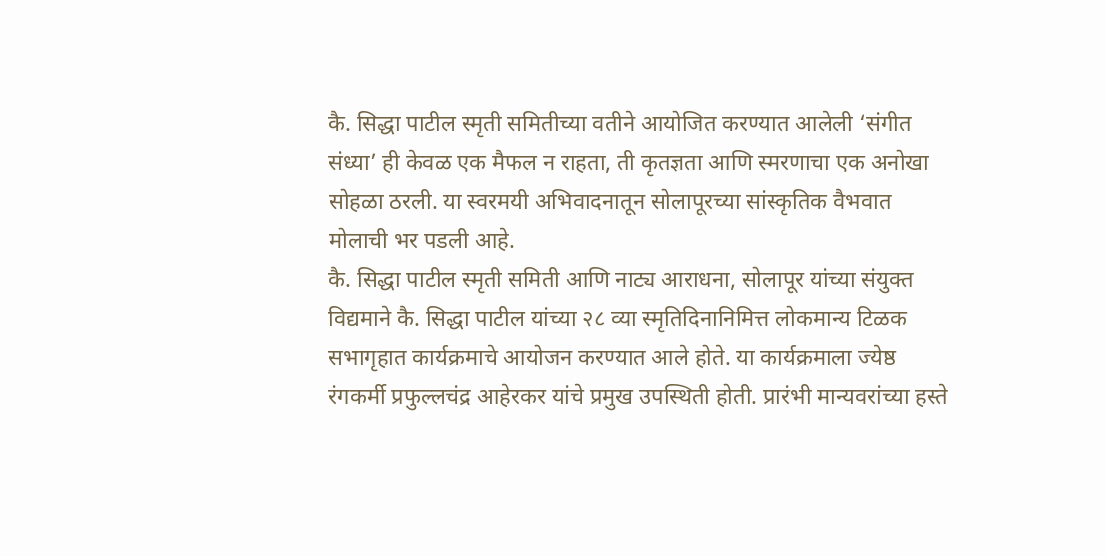कै. सिद्धा पाटील स्मृती समितीच्या वतीने आयोजित करण्यात आलेली ‘संगीत संध्या’ ही केवळ एक मैफल न राहता, ती कृतज्ञता आणि स्मरणाचा एक अनोखा सोहळा ठरली. या स्वरमयी अभिवादनातून सोलापूरच्या सांस्कृतिक वैभवात मोलाची भर पडली आहे.
कै. सिद्धा पाटील स्मृती समिती आणि नाट्य आराधना, सोलापूर यांच्या संयुक्त विद्यमाने कै. सिद्धा पाटील यांच्या २८ व्या स्मृतिदिनानिमित्त लोकमान्य टिळक सभागृहात कार्यक्रमाचे आयोजन करण्यात आले होते. या कार्यक्रमाला ज्येष्ठ रंगकर्मी प्रफुल्लचंद्र आहेरकर यांचे प्रमुख उपस्थिती होती. प्रारंभी मान्यवरांच्या हस्ते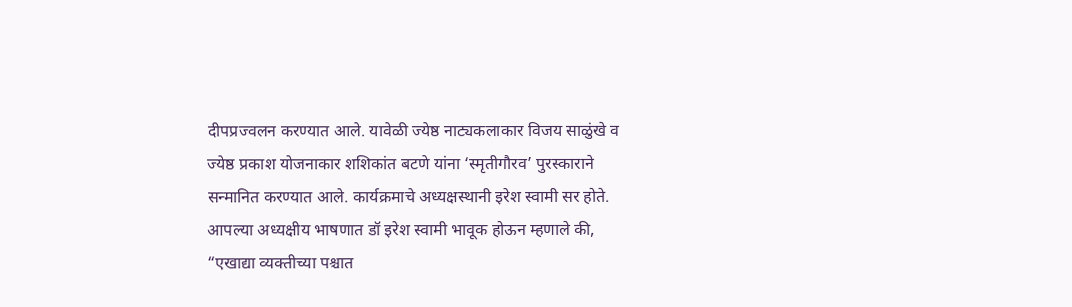दीपप्रज्वलन करण्यात आले. यावेळी ज्येष्ठ नाट्यकलाकार विजय साळुंखे व ज्येष्ठ प्रकाश योजनाकार शशिकांत बटणे यांना ‘स्मृतीगौरव’ पुरस्काराने सन्मानित करण्यात आले. कार्यक्रमाचे अध्यक्षस्थानी इरेश स्वामी सर होते.
आपल्या अध्यक्षीय भाषणात डॉ इरेश स्वामी भावूक होऊन म्हणाले की, “एखाद्या व्यक्तीच्या पश्चात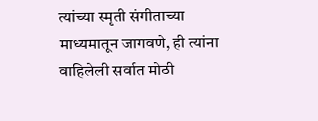त्यांच्या स्मृती संगीताच्या माध्यमातून जागवणे, ही त्यांना वाहिलेली सर्वात मोठी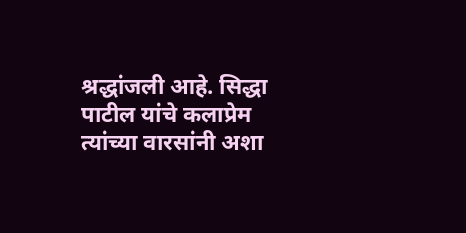श्रद्धांजली आहे. सिद्धा पाटील यांचे कलाप्रेम त्यांच्या वारसांनी अशा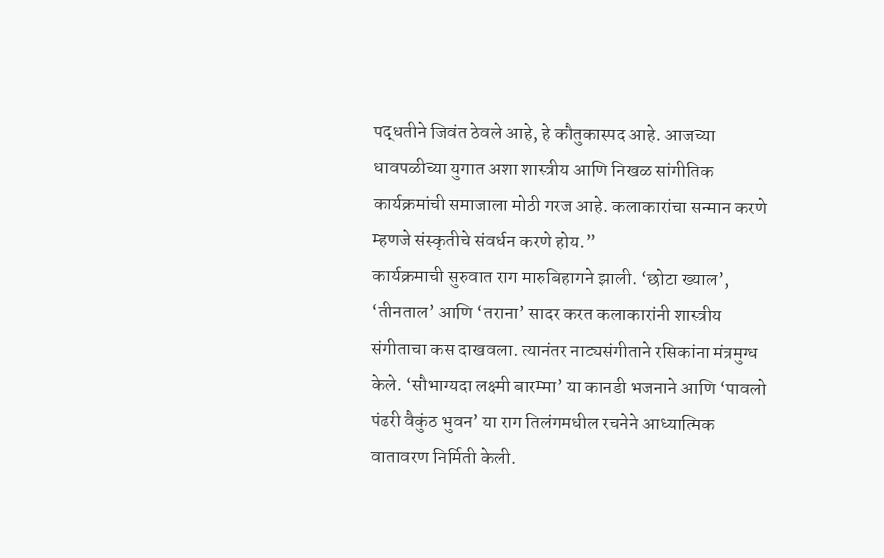पद्धतीने जिवंत ठेवले आहे, हे कौतुकास्पद आहे. आजच्या धावपळीच्या युगात अशा शास्त्रीय आणि निखळ सांगीतिक कार्यक्रमांची समाजाला मोठी गरज आहे. कलाकारांचा सन्मान करणे म्हणजे संस्कृतीचे संवर्धन करणे होय.”
कार्यक्रमाची सुरुवात राग मारुबिहागने झाली. ‘छोटा ख्याल’, ‘तीनताल’ आणि ‘तराना’ सादर करत कलाकारांनी शास्त्रीय संगीताचा कस दाखवला. त्यानंतर नाट्यसंगीताने रसिकांना मंत्रमुग्ध केले. ‘सौभाग्यदा लक्ष्मी बारम्मा’ या कानडी भजनाने आणि ‘पावलो पंढरी वैकुंठ भुवन’ या राग तिलंगमधील रचनेने आध्यात्मिक वातावरण निर्मिती केली.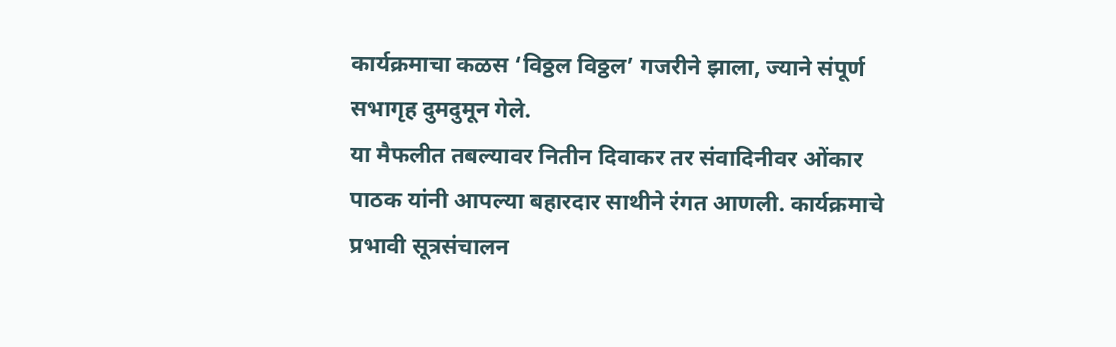कार्यक्रमाचा कळस ‘विठ्ठल विठ्ठल’ गजरीने झाला, ज्याने संपूर्ण सभागृह दुमदुमून गेले.
या मैफलीत तबल्यावर नितीन दिवाकर तर संवादिनीवर ओंकार पाठक यांनी आपल्या बहारदार साथीने रंगत आणली. कार्यक्रमाचे प्रभावी सूत्रसंचालन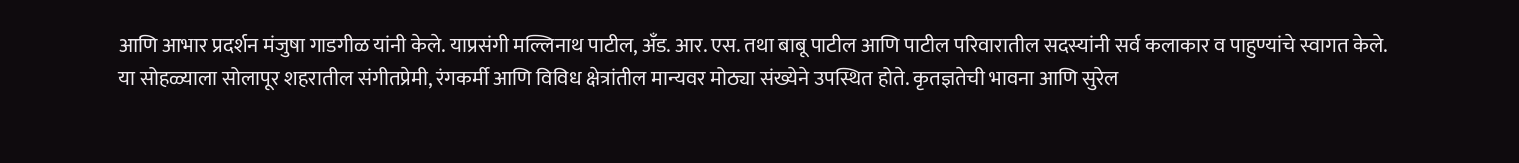आणि आभार प्रदर्शन मंजुषा गाडगीळ यांनी केले. याप्रसंगी मल्लिनाथ पाटील, अँड. आर. एस. तथा बाबू पाटील आणि पाटील परिवारातील सदस्यांनी सर्व कलाकार व पाहुण्यांचे स्वागत केले.
या सोहळ्याला सोलापूर शहरातील संगीतप्रेमी, रंगकर्मी आणि विविध क्षेत्रांतील मान्यवर मोठ्या संख्येने उपस्थित होते. कृतज्ञतेची भावना आणि सुरेल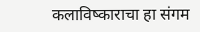कलाविष्काराचा हा संगम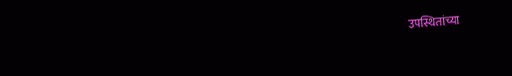उपस्थितांच्या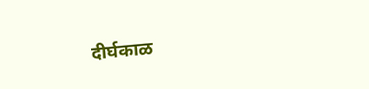दीर्घकाळ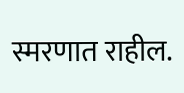स्मरणात राहील.